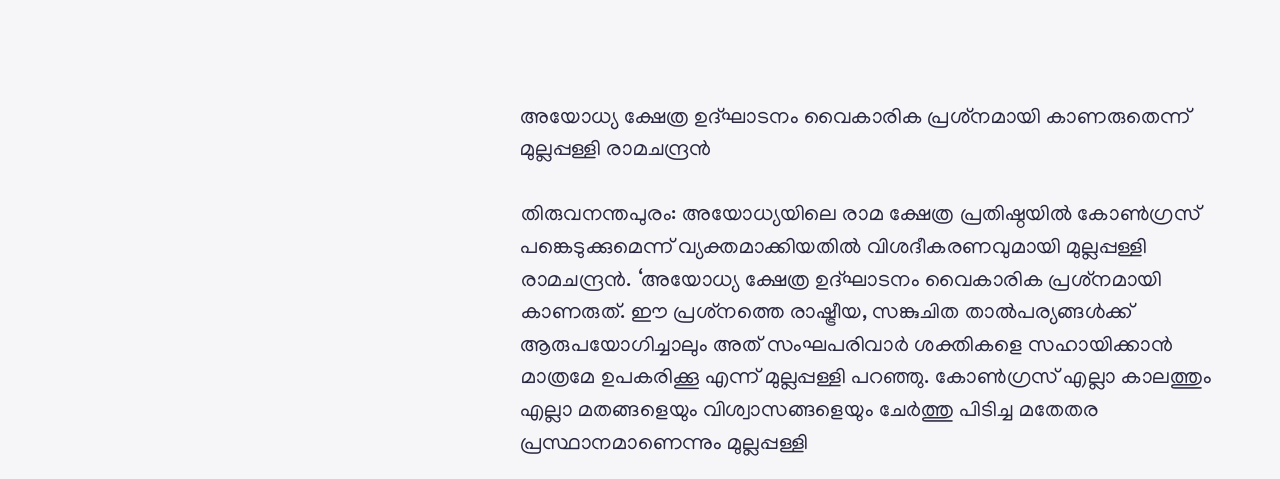അയോധ്യ ക്ഷേത്ര ഉദ്ഘാടനം വൈകാരിക പ്രശ്‌നമായി കാണരുതെന്ന് മുല്ലപ്പള്ളി രാമചന്ദ്രന്‍

തിരുവനന്തപുരം: അയോധ്യയിലെ രാമ ക്ഷേത്ര പ്രതിഷ്ഠയില്‍ കോണ്‍ഗ്രസ് പങ്കെടുക്കുമെന്ന് വ്യക്തമാക്കിയതില്‍ വിശദീകരണവുമായി മുല്ലപ്പള്ളി രാമചന്ദ്രന്‍. ‘അയോധ്യ ക്ഷേത്ര ഉദ്ഘാടനം വൈകാരിക പ്രശ്‌നമായി കാണരുത്. ഈ പ്രശ്‌നത്തെ രാഷ്ട്രീയ, സങ്കുചിത താല്‍പര്യങ്ങള്‍ക്ക് ആരുപയോഗിച്ചാലും അത് സംഘപരിവാര്‍ ശക്തികളെ സഹായിക്കാന്‍ മാത്രമേ ഉപകരിക്കൂ എന്ന് മുല്ലപ്പള്ളി പറഞ്ഞു. കോണ്‍ഗ്രസ് എല്ലാ കാലത്തും എല്ലാ മതങ്ങളെയും വിശ്വാസങ്ങളെയും ചേര്‍ത്തു പിടിച്ച മതേതര പ്രസ്ഥാനമാണെന്നും മുല്ലപ്പള്ളി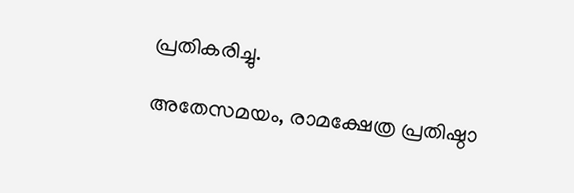പ്രതികരിച്ചു.

അതേസമയം, രാമക്ഷേത്ര പ്രതിഷ്ഠാ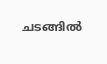ചടങ്ങില്‍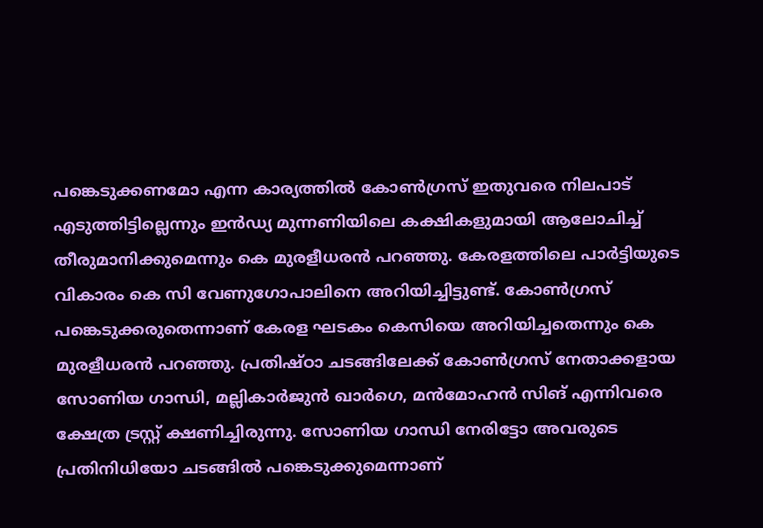പങ്കെടുക്കണമോ എന്ന കാര്യത്തില്‍ കോണ്‍ഗ്രസ് ഇതുവരെ നിലപാട് എടുത്തിട്ടില്ലെന്നും ഇന്‍ഡ്യ മുന്നണിയിലെ കക്ഷികളുമായി ആലോചിച്ച് തീരുമാനിക്കുമെന്നും കെ മുരളീധരന്‍ പറഞ്ഞു. കേരളത്തിലെ പാര്‍ട്ടിയുടെ വികാരം കെ സി വേണുഗോപാലിനെ അറിയിച്ചിട്ടുണ്ട്. കോണ്‍ഗ്രസ് പങ്കെടുക്കരുതെന്നാണ് കേരള ഘടകം കെസിയെ അറിയിച്ചതെന്നും കെ മുരളീധരന്‍ പറഞ്ഞു. പ്രതിഷ്ഠാ ചടങ്ങിലേക്ക് കോണ്‍ഗ്രസ് നേതാക്കളായ സോണിയ ഗാന്ധി, മല്ലികാര്‍ജുന്‍ ഖാര്‍ഗെ, മന്‍മോഹന്‍ സിങ് എന്നിവരെ ക്ഷേത്ര ട്രസ്റ്റ് ക്ഷണിച്ചിരുന്നു. സോണിയ ഗാന്ധി നേരിട്ടോ അവരുടെ പ്രതിനിധിയോ ചടങ്ങില്‍ പങ്കെടുക്കുമെന്നാണ്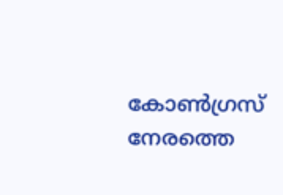കോണ്‍ഗ്രസ് നേരത്തെ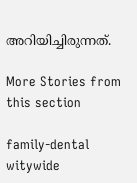അറിയിച്ചിരുന്നത്.

More Stories from this section

family-dental
witywide